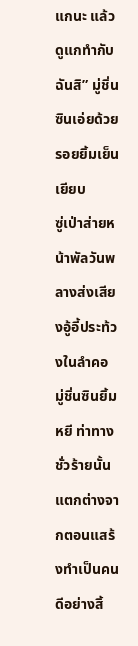แกนะ แล้วดูแกทำกับฉันสิ” มู่ชิ่นซินเอ่ยด้วยรอยยิ้มเย็นเยียบ
ซู่เป่าส่ายหน้าพัลวันพลางส่งเสียงอู้อี้ประท้วงในลำคอ
มู่ชิ่นซินยิ้มหยี ท่าทางชั่วร้ายนั้นแตกต่างจากตอนแสร้งทำเป็นคนดีอย่างสิ้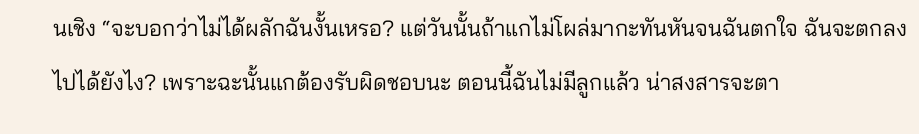นเชิง “จะบอกว่าไม่ได้ผลักฉันงั้นเหรอ? แต่วันนั้นถ้าแกไม่โผล่มากะทันหันจนฉันตกใจ ฉันจะตกลงไปได้ยังไง? เพราะฉะนั้นแกต้องรับผิดชอบนะ ตอนนี้ฉันไม่มีลูกแล้ว น่าสงสารจะตา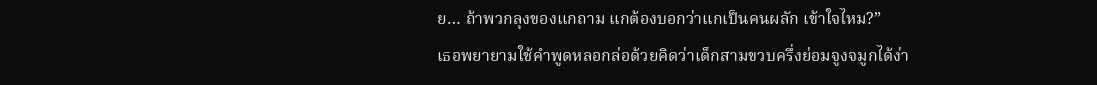ย… ถ้าพวกลุงของแกถาม แกต้องบอกว่าแกเป็นคนผลัก เข้าใจไหม?”
เธอพยายามใช้คำพูดหลอกล่อด้วยคิดว่าเด็กสามขวบครึ่งย่อมจูงจมูกได้ง่า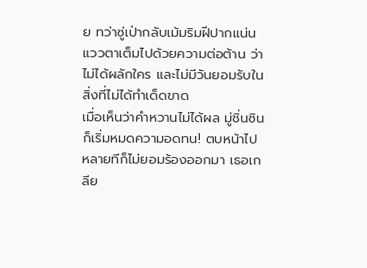ย ทว่าซู่เป่ากลับเม้มริมฝีปากแน่น แววตาเต็มไปด้วยความต่อต้าน ว่าไม่ได้ผลักใคร และไม่มีวันยอมรับในสิ่งที่ไม่ได้ทำเด็ดขาด
เมื่อเห็นว่าคำหวานไม่ได้ผล มู่ชิ่นซินก็เริ่มหมดความอดทน! ตบหน้าไปหลายทีก็ไม่ยอมร้องออกมา เธอเกลีย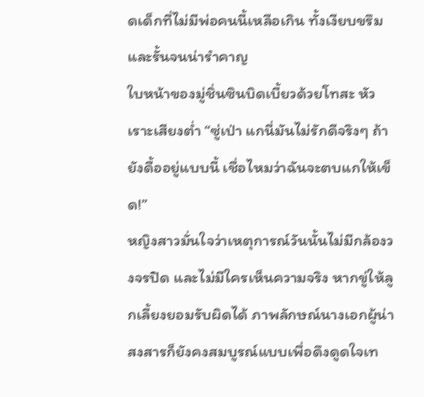ดเด็กที่ไม่มีพ่อคนนี้เหลือเกิน ทั้งเงียบขรึมและรั้นจนน่ารำคาญ
ใบหน้าของมู่ชิ่นซินบิดเบี้ยวด้วยโทสะ หัวเราะเสียงต่ำ “ซู่เป่า แกนี่มันไม่รักดีจริงๆ ถ้ายังดื้ออยู่แบบนี้ เชื่อไหมว่าฉันจะตบแกให้เข็ด!”
หญิงสาวมั่นใจว่าเหตุการณ์วันนั้นไม่มีกล้องวงจรปิด และไม่มีใครเห็นความจริง หากขู่ให้ลูกเลี้ยงยอมรับผิดได้ ภาพลักษณ์นางเอกผู้น่าสงสารก็ยังคงสมบูรณ์แบบเพื่อดึงดูดใจเท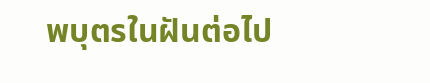พบุตรในฝันต่อไป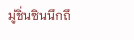มู่ชิ่นซินนึกถึ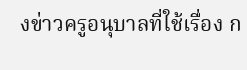งข่าวครูอนุบาลที่ใช้เรื่อง ก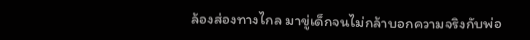ล้องส่องทางไกล มาขู่เด็กจนไม่กล้าบอกความจริงกับพ่อ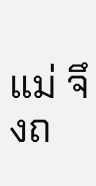แม่ จึงถ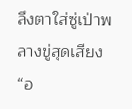ลึงตาใส่ซู่เป่าพลางขู่สุดเสียง “อ